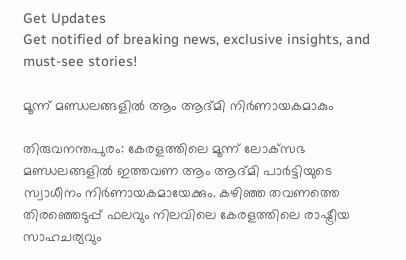Get Updates
Get notified of breaking news, exclusive insights, and must-see stories!

മൂന്ന് മണ്ഡലങ്ങളില്‍ ആം ആദ്മി നിര്‍ണായകമാകും

തിരുവനന്തപുരം: കേരളത്തിലെ മൂന്ന് ലോക്‌സഭ മണ്ഡലങ്ങളില്‍ ഇത്തവണ ആം ആദ്മി പാര്‍ട്ടിയുടെ സ്വാധീനം നിര്‍ണായകമായേക്കും. കഴിഞ്ഞ തവണത്തെ തിരഞ്ഞെടുപ്പ് ഫലവും നിലവിലെ കേരളത്തിലെ രാഷ്ട്രീയ സാഹചര്യവും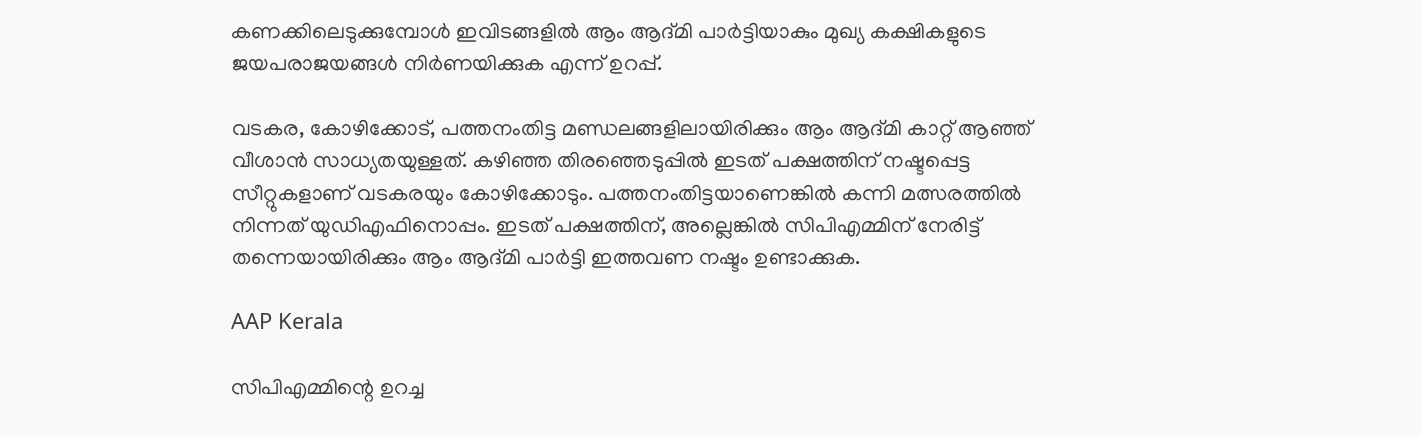കണക്കിലെടുക്കുമ്പോള്‍ ഇവിടങ്ങളില്‍ ആം ആദ്മി പാര്‍ട്ടിയാകും മുഖ്യ കക്ഷികളുടെ ജയപരാജയങ്ങള്‍ നിര്‍ണയിക്കുക എന്ന് ഉറപ്പ്.

വടകര, കോഴിക്കോട്, പത്തനംതിട്ട മണ്ഡലങ്ങളിലായിരിക്കും ആം ആദ്മി കാറ്റ് ആഞ്ഞ് വീശാന്‍ സാധ്യതയുള്ളത്. കഴിഞ്ഞ തിരഞ്ഞെടുപ്പില്‍ ഇടത് പക്ഷത്തിന് നഷ്ടപ്പെട്ട സീറ്റുകളാണ് വടകരയും കോഴിക്കോടും. പത്തനംതിട്ടയാണെങ്കില്‍ കന്നി മത്സരത്തില്‍ നിന്നത് യുഡിഎഫിനൊപ്പം. ഇടത് പക്ഷത്തിന്, അല്ലെങ്കില്‍ സിപിഎമ്മിന് നേരിട്ട് തന്നെയായിരിക്കും ആം ആദ്മി പാര്‍ട്ടി ഇത്തവണ നഷ്ടം ഉണ്ടാക്കുക.

AAP Kerala

സിപിഎമ്മിന്റെ ഉറച്ച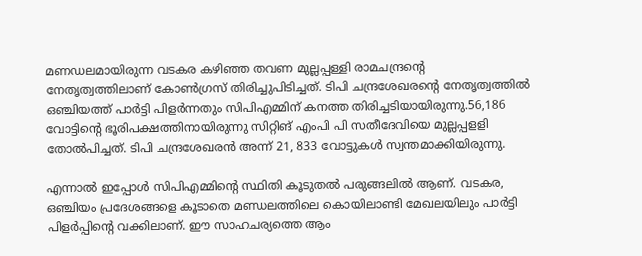മണഡലമായിരുന്ന വടകര കഴിഞ്ഞ തവണ മുല്ലപ്പള്ളി രാമചന്ദ്രന്‍റെ നേതൃത്വത്തിലാണ് കോണ്‍ഗ്രസ് തിരിച്ചുപിടിച്ചത്. ടിപി ചന്ദ്രശേഖരന്റെ നേതൃത്വത്തില്‍ ഒഞ്ചിയത്ത് പാര്‍ട്ടി പിളര്‍ന്നതും സിപിഎമ്മിന് കനത്ത തിരിച്ചടിയായിരുന്നു.56,186 വോട്ടിന്റെ ഭൂരിപക്ഷത്തിനായിരുന്നു സിറ്റിങ് എംപി പി സതീദേവിയെ മുല്ലപ്പളളി തോല്‍പിച്ചത്. ടിപി ചന്ദ്രശേഖരന്‍ അന്ന് 21, 833 വോട്ടുകള്‍ സ്വന്തമാക്കിയിരുന്നു.

എന്നാല്‍ ഇപ്പോള്‍ സിപിഎമ്മിന്റെ സ്ഥിതി കൂടുതല്‍ പരുങ്ങലില്‍ ആണ്. വടകര, ഒഞ്ചിയം പ്രദേശങ്ങളെ കൂടാതെ മണ്ഡലത്തിലെ കൊയിലാണ്ടി മേഖലയിലും പാര്‍ട്ടി പിളര്‍പ്പിന്റെ വക്കിലാണ്. ഈ സാഹചര്യത്തെ ആം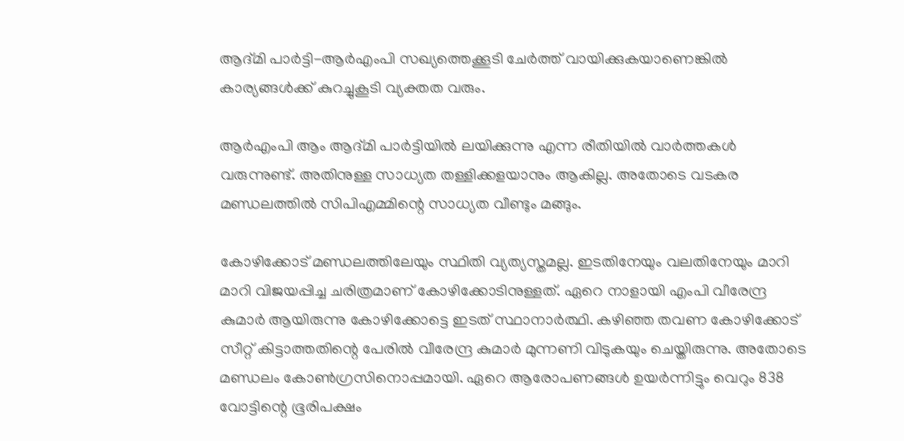ആദ്മി പാര്‍ട്ടി-ആര്‍എംപി സഖ്യത്തെക്കൂടി ചേര്‍ത്ത് വായിക്കുകയാണെങ്കില്‍ കാര്യങ്ങള്‍ക്ക് കുറച്ചുകൂടി വ്യക്തത വരും.

ആര്‍എംപി ആം ആദ്മി പാര്‍ട്ടിയില്‍ ലയിക്കുന്നു എന്ന രീതിയില്‍ വാര്‍ത്തകള്‍ വരുന്നുണ്ട്. അതിനുള്ള സാധ്യത തള്ളിക്കളയാനും ആകില്ല. അതോടെ വടകര മണ്ഡലത്തില്‍ സിപിഎമ്മിന്റെ സാധ്യത വീണ്ടും മങ്ങും.

കോഴിക്കോട് മണ്ഡലത്തിലേയും സ്ഥിതി വ്യത്യസ്തമല്ല. ഇടതിനേയും വലതിനേയും മാറി മാറി വിജയപ്പിച്ച ചരിത്രമാണ് കോഴിക്കോടിനുള്ളത്. ഏറെ നാളായി എംപി വീരേന്ദ്ര കുമാര്‍ ആയിരുന്നു കോഴിക്കോട്ടെ ഇടത് സ്ഥാനാര്‍ത്ഥി. കഴിഞ്ഞ തവണ കോഴിക്കോട് സീറ്റ് കിട്ടാത്തതിന്റെ പേരില്‍ വീരേന്ദ്ര കുമാര്‍ മുന്നണി വിടുകയും ചെയ്തിരുന്നു. അതോടെ മണ്ഡലം കോണ്‍ഗ്രസിനൊപ്പമായി. ഏറെ ആരോപണങ്ങള്‍ ഉയര്‍ന്നിട്ടും വെറും 838 വോട്ടിന്റെ ഭൂരിപക്ഷം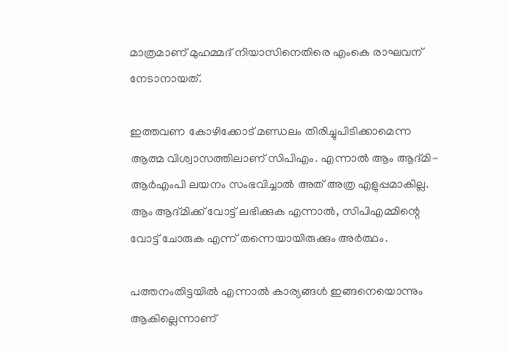മാത്രമാണ് മുഹമ്മദ് നിയാസിനെതിരെ എംകെ രാഘവന് നേടാനായത്.

ഇത്തവണ കോഴിക്കോട് മണ്ഡലം തിരിച്ചുപിടിക്കാമെന്ന ആത്മ വിശ്വാസത്തിലാണ് സിപിഎം. എന്നാല്‍ ആം ആദ്മി- ആര്‍എംപി ലയനം സംഭവിച്ചാല്‍ അത് അത്ര എളുപ്പമാകില്ല. ആം ആദ്മിക്ക് വോട്ട് ലഭിക്കുക എന്നാല്‍, സിപിഎമ്മിന്റെ വോട്ട് ചോരുക എന്ന് തന്നെയായിരുക്കും അര്‍ത്ഥം.

പത്തനംതിട്ടയില്‍ എന്നാല്‍ കാര്യങ്ങള്‍ ഇങ്ങനെയൊന്നും ആകില്ലെന്നാണ്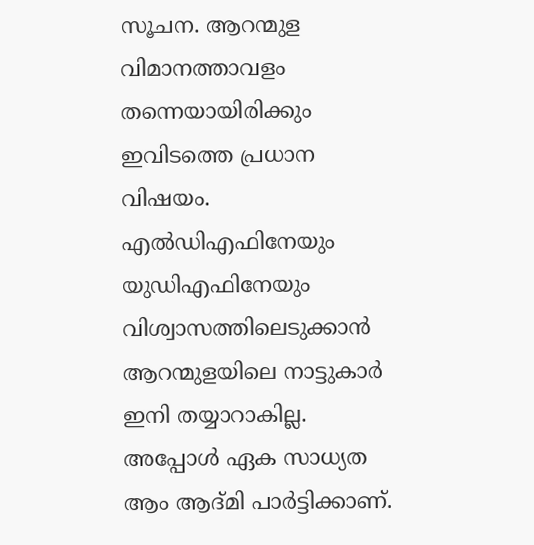സൂചന. ആറന്മുള വിമാനത്താവളം തന്നെയായിരിക്കും ഇവിടത്തെ പ്രധാന വിഷയം. എല്‍ഡിഎഫിനേയും യുഡിഎഫിനേയും വിശ്വാസത്തിലെടുക്കാന്‍ ആറന്മുളയിലെ നാട്ടുകാര്‍ ഇനി തയ്യാറാകില്ല. അപ്പോള്‍ ഏക സാധ്യത ആം ആദ്മി പാര്‍ട്ടിക്കാണ്.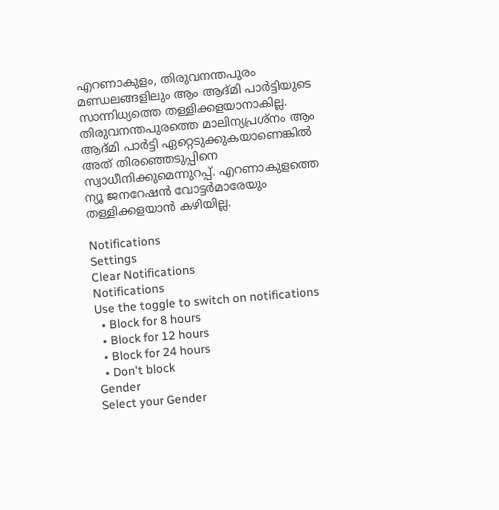എറണാകുളം, തിരുവനന്തപുരം മണ്ഡലങ്ങളിലും ആം ആദ്മി പാര്‍ട്ടിയുടെ സാന്നിധ്യത്തെ തള്ളിക്കളയാനാകില്ല. തിരുവനന്തപുരത്തെ മാലിന്യപ്രശ്‌നം ആം ആദ്മി പാര്‍ട്ടി ഏറ്റെടുക്കുകയാണെങ്കില്‍ അത് തിരഞ്ഞെടുപ്പിനെ സ്വാധീനിക്കുമെന്നുറപ്പ്. എറണാകുളത്തെ ന്യൂ ജനറേഷന്‍ വോട്ടര്‍മാരേയും തള്ളിക്കളയാന്‍ കഴിയില്ല.

Notifications
Settings
Clear Notifications
Notifications
Use the toggle to switch on notifications
  • Block for 8 hours
  • Block for 12 hours
  • Block for 24 hours
  • Don't block
Gender
Select your Gender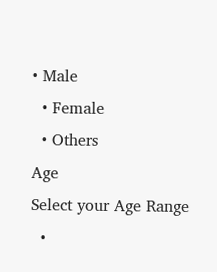• Male
  • Female
  • Others
Age
Select your Age Range
  •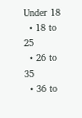Under 18
  • 18 to 25
  • 26 to 35
  • 36 to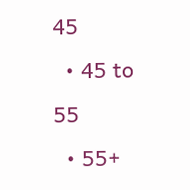45
  • 45 to 55
  • 55+